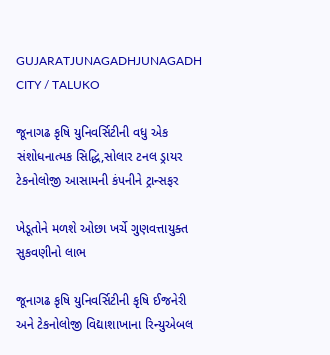GUJARATJUNAGADHJUNAGADH CITY / TALUKO

જૂનાગઢ કૃષિ યુનિવર્સિટીની વધુ એક સંશોધનાત્મક સિદ્ધિ,સોલાર ટનલ ડ્રાયર ટેકનોલોજી આસામની કંપનીને ટ્રાન્સફર

ખેડૂતોને મળશે ઓછા ખર્ચે ગુણવત્તાયુક્ત સુકવણીનો લાભ

જૂનાગઢ કૃષિ યુનિવર્સિટીની કૃષિ ઈજનેરી અને ટેકનોલોજી વિદ્યાશાખાના રિન્યુએબલ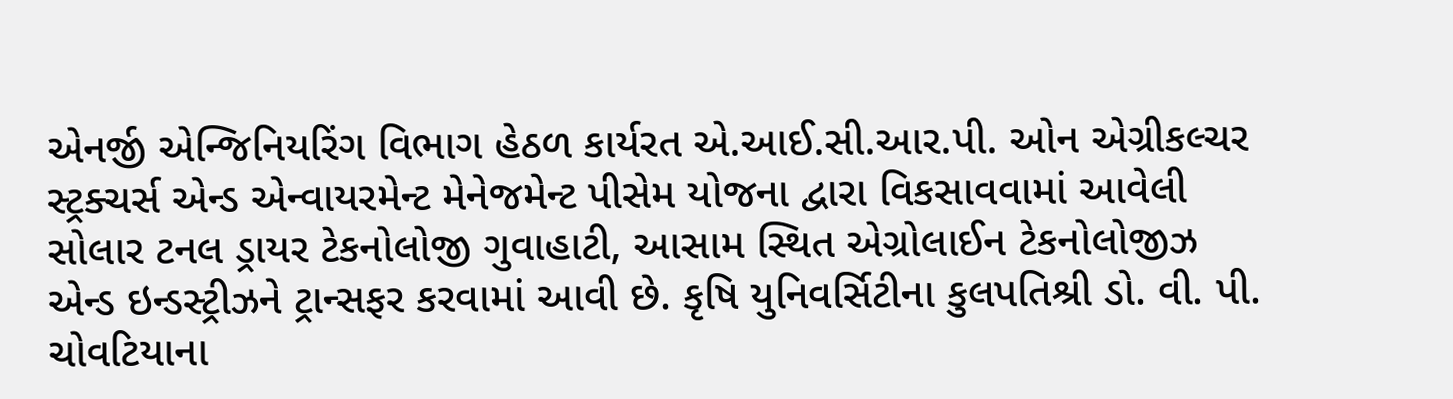એનર્જી એન્જિનિયરિંગ વિભાગ હેઠળ કાર્યરત એ.આઈ.સી.આર.પી. ઓન એગ્રીકલ્ચર સ્ટ્રક્ચર્સ એન્ડ એન્વાયરમેન્ટ મેનેજમેન્ટ પીસેમ યોજના દ્વારા વિકસાવવામાં આવેલી સોલાર ટનલ ડ્રાયર ટેકનોલોજી ગુવાહાટી, આસામ સ્થિત એગ્રોલાઈન ટેકનોલોજીઝ એન્ડ ઇન્ડસ્ટ્રીઝને ટ્રાન્સફર કરવામાં આવી છે. કૃષિ યુનિવર્સિટીના કુલપતિશ્રી ડો. વી. પી. ચોવટિયાના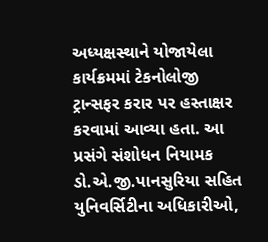અધ્યક્ષસ્થાને યોજાયેલા કાર્યક્રમમાં ટેકનોલોજી ટ્રાન્સફર કરાર પર હસ્તાક્ષર કરવામાં આવ્યા હતા. આ પ્રસંગે સંશોધન નિયામક ડો.એ.જી.પાનસુરિયા સહિત યુનિવર્સિટીના અધિકારીઓ,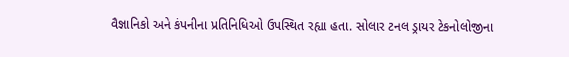વૈજ્ઞાનિકો અને કંપનીના પ્રતિનિધિઓ ઉપસ્થિત રહ્યા હતા. સોલાર ટનલ ડ્રાયર ટેકનોલોજીના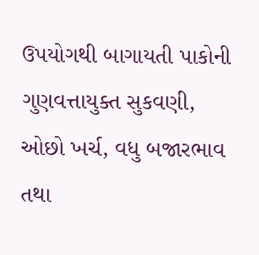ઉપયોગથી બાગાયતી પાકોની ગુણવત્તાયુક્ત સુકવણી, ઓછો ખર્ચ, વધુ બજારભાવ તથા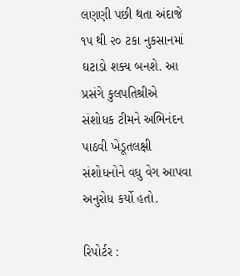લણણી પછી થતા અંદાજે ૧૫ થી ૨૦ ટકા નુકસાનમાં ઘટાડો શક્ય બનશે. આ પ્રસંગે કુલપતિશ્રીએ સંશોધક ટીમને અભિનંદન પાઠવી ખેડૂતલક્ષી સંશોધનોને વધુ વેગ આપવા અનુરોધ કર્યો હતો.

રિપોર્ટર :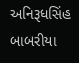અનિરૂધસિંહ બાબરીયા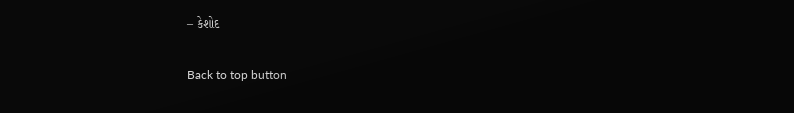– કેશોદ

Back to top button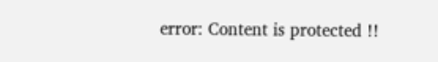error: Content is protected !!